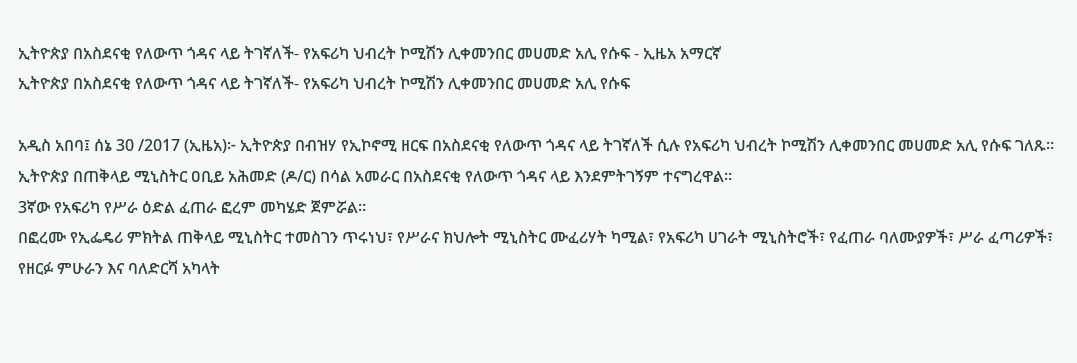ኢትዮጵያ በአስደናቂ የለውጥ ጎዳና ላይ ትገኛለች- የአፍሪካ ህብረት ኮሚሽን ሊቀመንበር መሀመድ አሊ የሱፍ - ኢዜአ አማርኛ
ኢትዮጵያ በአስደናቂ የለውጥ ጎዳና ላይ ትገኛለች- የአፍሪካ ህብረት ኮሚሽን ሊቀመንበር መሀመድ አሊ የሱፍ

አዲስ አበባ፤ ሰኔ 30 /2017 (ኢዜአ)፦ ኢትዮጵያ በብዝሃ የኢኮኖሚ ዘርፍ በአስደናቂ የለውጥ ጎዳና ላይ ትገኛለች ሲሉ የአፍሪካ ህብረት ኮሚሽን ሊቀመንበር መሀመድ አሊ የሱፍ ገለጹ።
ኢትዮጵያ በጠቅላይ ሚኒስትር ዐቢይ አሕመድ (ዶ/ር) በሳል አመራር በአስደናቂ የለውጥ ጎዳና ላይ እንደምትገኝም ተናግረዋል።
3ኛው የአፍሪካ የሥራ ዕድል ፈጠራ ፎረም መካሄድ ጀምሯል።
በፎረሙ የኢፌዴሪ ምክትል ጠቅላይ ሚኒስትር ተመስገን ጥሩነህ፣ የሥራና ክህሎት ሚኒስትር ሙፈሪሃት ካሚል፣ የአፍሪካ ሀገራት ሚኒስትሮች፣ የፈጠራ ባለሙያዎች፣ ሥራ ፈጣሪዎች፣ የዘርፉ ምሁራን እና ባለድርሻ አካላት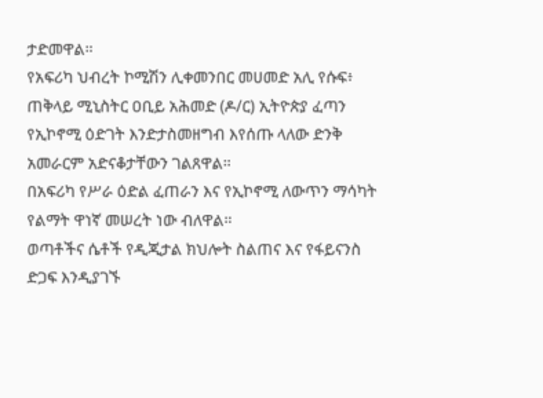ታድመዋል።
የአፍሪካ ህብረት ኮሚሽን ሊቀመንበር መሀመድ አሊ የሱፍ፥ ጠቅላይ ሚኒስትር ዐቢይ አሕመድ (ዶ/ር) ኢትዮጵያ ፈጣን የኢኮኖሚ ዕድገት እንድታስመዘግብ እየሰጡ ላለው ድንቅ አመራርም አድናቆታቸውን ገልጸዋል።
በአፍሪካ የሥራ ዕድል ፈጠራን እና የኢኮኖሚ ለውጥን ማሳካት የልማት ዋነኛ መሠረት ነው ብለዋል።
ወጣቶችና ሴቶች የዲጂታል ክህሎት ስልጠና እና የፋይናንስ ድጋፍ እንዲያገኙ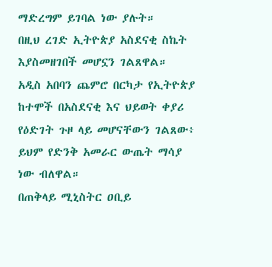ማድረግም ይገባል ነው ያሉት።
በዚህ ረገድ ኢትዮጵያ አስደናቂ ስኬት እያስመዘገበች መሆኗን ገልጸዋል።
አዲስ አበባን ጨምሮ በርካታ የኢትዮጵያ ከተሞች በአስደናቂ እና ህይወት ቀያሪ የዕድገት ጉዞ ላይ መሆናቸውን ገልጸው፥ ይህም የድንቅ አመራር ውጤት ማሳያ ነው ብለዋል።
በጠቅላይ ሚኒስትር ዐቢይ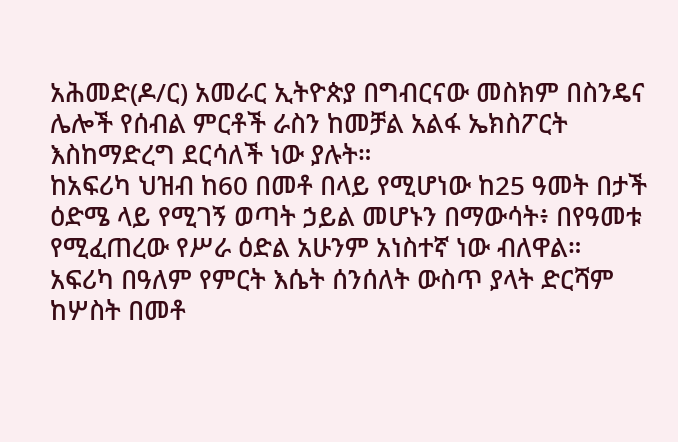አሕመድ(ዶ/ር) አመራር ኢትዮጵያ በግብርናው መስክም በስንዴና ሌሎች የሰብል ምርቶች ራስን ከመቻል አልፋ ኤክስፖርት እስከማድረግ ደርሳለች ነው ያሉት።
ከአፍሪካ ህዝብ ከ60 በመቶ በላይ የሚሆነው ከ25 ዓመት በታች ዕድሜ ላይ የሚገኝ ወጣት ኃይል መሆኑን በማውሳት፥ በየዓመቱ የሚፈጠረው የሥራ ዕድል አሁንም አነስተኛ ነው ብለዋል።
አፍሪካ በዓለም የምርት እሴት ሰንሰለት ውስጥ ያላት ድርሻም ከሦስት በመቶ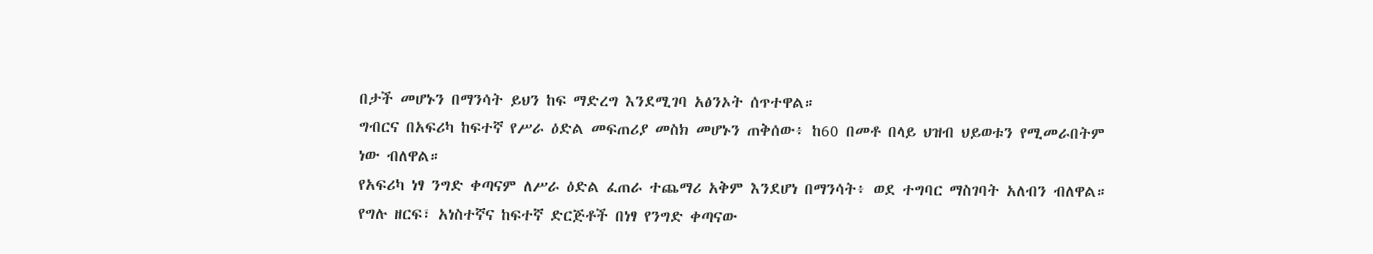በታች መሆኑን በማንሳት ይህን ከፍ ማድረግ እንደሚገባ አፅንኦት ሰጥተዋል።
ግብርና በአፍሪካ ከፍተኛ የሥራ ዕድል መፍጠሪያ መስክ መሆኑን ጠቅሰው፥ ከ60 በመቶ በላይ ህዝብ ህይወቱን የሚመራበትም ነው ብለዋል።
የአፍሪካ ነፃ ንግድ ቀጣናም ለሥራ ዕድል ፈጠራ ተጨማሪ አቅም እንደሆነ በማንሳት፥ ወደ ተግባር ማስገባት አለብን ብለዋል።
የግሉ ዘርፍ፣ አነስተኛና ከፍተኛ ድርጅቶች በነፃ የንግድ ቀጣናው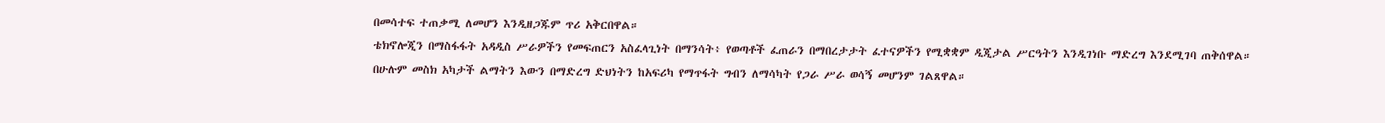በመሳተፍ ተጠቃሚ ለመሆን እንዲዘጋጁም ጥሪ አቅርበዋል።
ቴክኖሎጂን በማስፋፋት አዳዲስ ሥራዎችን የመፍጠርን አስፈላጊነት በማንሳት፥ የወጣቶች ፈጠራን በማበረታታት ፈተናዎችን የሚቋቋም ዲጂታል ሥርዓትን እንዲገነቡ ማድረግ እንደሚገባ ጠቅሰዋል።
በሁሉም መስክ አካታች ልማትን እውን በማድረግ ድህነትን ከአፍሪካ የማጥፋት ግብን ለማሳካት የጋራ ሥራ ወሳኝ መሆንም ገልጸዋል።